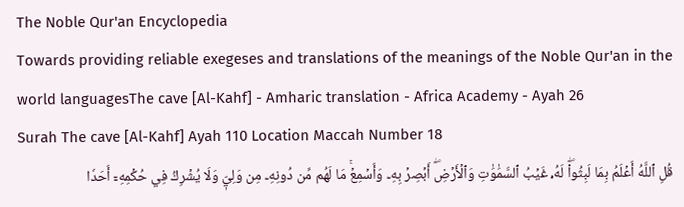The Noble Qur'an Encyclopedia
Towards providing reliable exegeses and translations of the meanings of the Noble Qur'an in the world languagesThe cave [Al-Kahf] - Amharic translation - Africa Academy - Ayah 26
Surah The cave [Al-Kahf] Ayah 110 Location Maccah Number 18
قُلِ ٱللَّهُ أَعۡلَمُ بِمَا لَبِثُواْۖ لَهُۥ غَيۡبُ ٱلسَّمَٰوَٰتِ وَٱلۡأَرۡضِۖ أَبۡصِرۡ بِهِۦ وَأَسۡمِعۡۚ مَا لَهُم مِّن دُونِهِۦ مِن وَلِيّٖ وَلَا يُشۡرِكُ فِي حُكۡمِهِۦٓ أَحَدٗا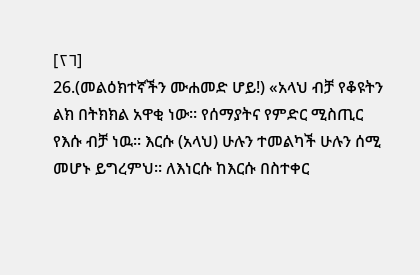[٢٦]
26.(መልዕክተኛችን ሙሐመድ ሆይ!) «አላህ ብቻ የቆዩትን ልክ በትክክል አዋቂ ነው። የሰማያትና የምድር ሚስጢር የእሱ ብቻ ነዉ። እርሱ (አላህ) ሁሉን ተመልካች ሁሉን ሰሚ መሆኑ ይግረምህ። ለእነርሱ ከእርሱ በስተቀር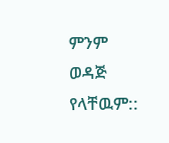ምንም ወዳጅ የላቸዉም::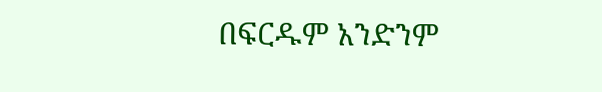በፍርዱም አንድንም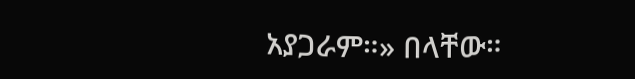አያጋራም።» በላቸው።